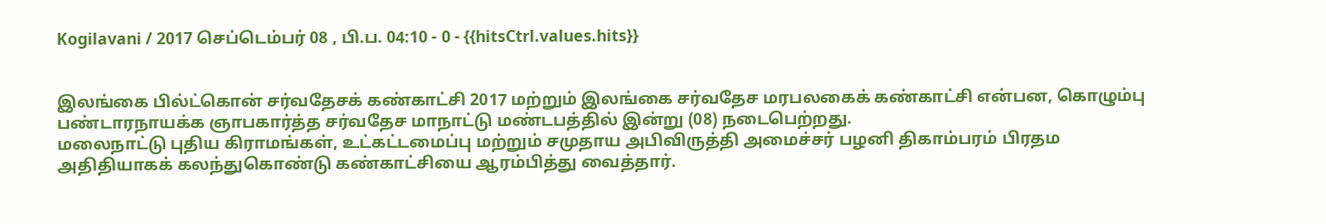Kogilavani / 2017 செப்டெம்பர் 08 , பி.ப. 04:10 - 0 - {{hitsCtrl.values.hits}}


இலங்கை பில்ட்கொன் சர்வதேசக் கண்காட்சி 2017 மற்றும் இலங்கை சர்வதேச மரபலகைக் கண்காட்சி என்பன, கொழும்பு பண்டாரநாயக்க ஞாபகார்த்த சர்வதேச மாநாட்டு மண்டபத்தில் இன்று (08) நடைபெற்றது.
மலைநாட்டு புதிய கிராமங்கள், உட்கட்டமைப்பு மற்றும் சமுதாய அபிவிருத்தி அமைச்சர் பழனி திகாம்பரம் பிரதம அதிதியாகக் கலந்துகொண்டு கண்காட்சியை ஆரம்பித்து வைத்தார்.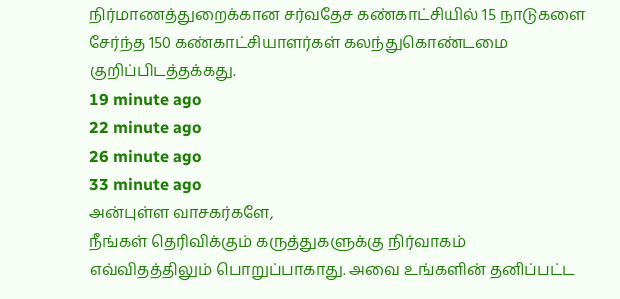நிர்மாணத்துறைக்கான சர்வதேச கண்காட்சியில் 15 நாடுகளை சேர்ந்த 150 கண்காட்சியாளர்கள் கலந்துகொண்டமை குறிப்பிடத்தக்கது.
19 minute ago
22 minute ago
26 minute ago
33 minute ago
அன்புள்ள வாசகர்களே,
நீங்கள் தெரிவிக்கும் கருத்துகளுக்கு நிர்வாகம் எவ்விதத்திலும் பொறுப்பாகாது. அவை உங்களின் தனிப்பட்ட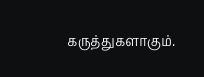கருத்துகளாகும்.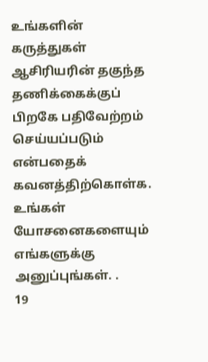உங்களின் கருத்துகள் ஆசிரியரின் தகுந்த தணிக்கைக்குப் பிறகே பதிவேற்றம் செய்யப்படும் என்பதைக் கவனத்திற்கொள்க. உங்கள் யோசனைகளையும் எங்களுக்கு அனுப்புங்கள். .
19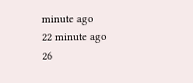minute ago
22 minute ago
26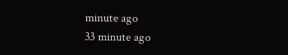minute ago
33 minute ago